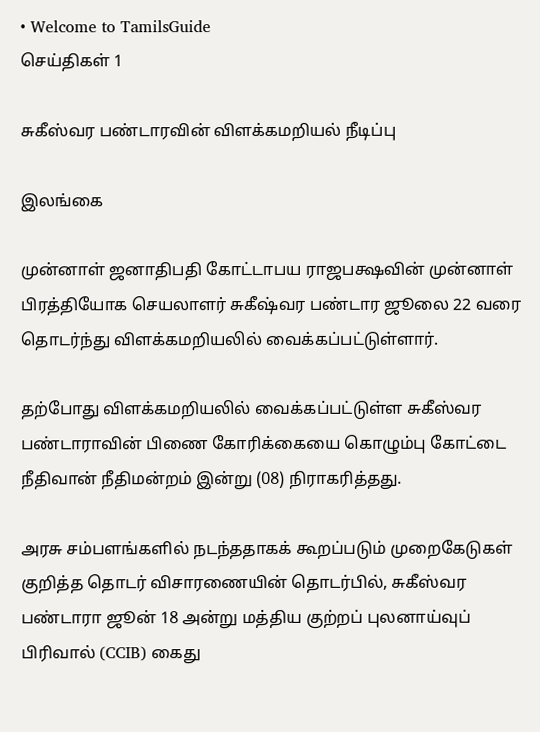• Welcome to TamilsGuide
செய்திகள் 1

சுகீஸ்வர பண்டாரவின் விளக்கமறியல் நீடிப்பு

இலங்கை

முன்னாள் ஜனாதிபதி கோட்டாபய ராஜபக்ஷவின் முன்னாள் பிரத்தியோக செயலாளர் சுகீஷ்வர பண்டார ஜூலை 22 வரை தொடர்ந்து விளக்கமறியலில் வைக்கப்பட்டுள்ளார்.

தற்போது விளக்கமறியலில் வைக்கப்பட்டுள்ள சுகீஸ்வர பண்டாராவின் பிணை கோரிக்கையை கொழும்பு கோட்டை நீதிவான் நீதிமன்றம் இன்று (08) நிராகரித்தது.

அரசு சம்பளங்களில் நடந்ததாகக் கூறப்படும் முறைகேடுகள் குறித்த தொடர் விசாரணையின் தொடர்பில், சுகீஸ்வர பண்டாரா ஜூன் 18 அன்று மத்திய குற்றப் புலனாய்வுப் பிரிவால் (CCIB) கைது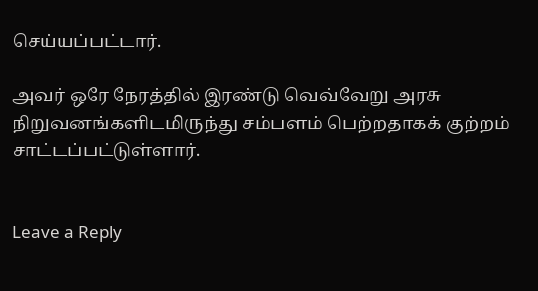செய்யப்பட்டார்.

அவர் ஒரே நேரத்தில் இரண்டு வெவ்வேறு அரசு நிறுவனங்களிடமிருந்து சம்பளம் பெற்றதாகக் குற்றம் சாட்டப்பட்டுள்ளார்.


Leave a Reply